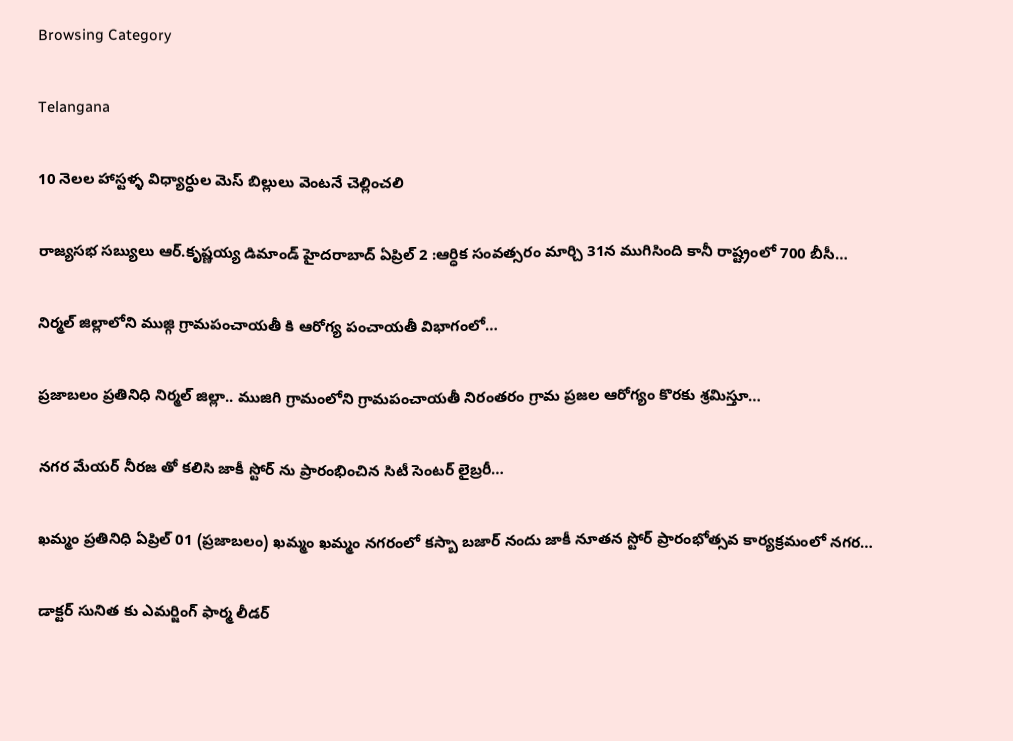Browsing Category

Telangana

10 నెలల హాస్టళ్ళ విధ్యార్ధుల మెస్ బిల్లులు వెంటనే చెల్లించలి

రాజ్యసభ సబ్యులు ఆర్.కృష్ణయ్య డిమాండ్ హైదరాబాద్ ఏప్రిల్ 2 :ఆర్ధిక సంవత్సరం మార్చి 31న ముగిసింది కానీ రాష్ట్రంలో 700 బీసీ…

నిర్మల్ జిల్లాలోని ముజ్గి గ్రామపంచాయతీ కి ఆరోగ్య పంచాయతీ విభాగంలో…

ప్రజాబలం ప్రతినిధి నిర్మల్ జిల్లా.. ముజిగి గ్రామంలోని గ్రామపంచాయతీ నిరంతరం గ్రామ ప్రజల ఆరోగ్యం కొరకు శ్రమిస్తూ…

నగర మేయర్ నీరజ తో కలిసి జాకీ స్టోర్ ను ప్రారంభించిన సిటీ సెంటర్ లైబ్రరీ…

ఖమ్మం ప్రతినిధి ఏప్రిల్ 01 (ప్రజాబలం) ఖమ్మం ఖమ్మం నగరంలో కస్బా బజార్ నందు జాకీ నూతన స్టోర్ ప్రారంభోత్సవ కార్యక్రమంలో నగర…

డాక్టర్ సునిత కు ఎమర్జింగ్ ఫార్మ లీడర్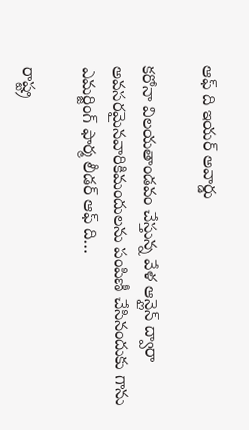ఆఫ్ ది ఇయర్ అవార్డు

కరోనా విలయతాండవం చేస్తున్న వేళ ఆన్లైన్ ద్వారా అవసరమైనవారికిమందులను పంపిణీ చేసినందుకు గాను ఎమర్జింగ్ ఫార్మ లీడర్ ఆఫ్ ది…

రాష్ట్ర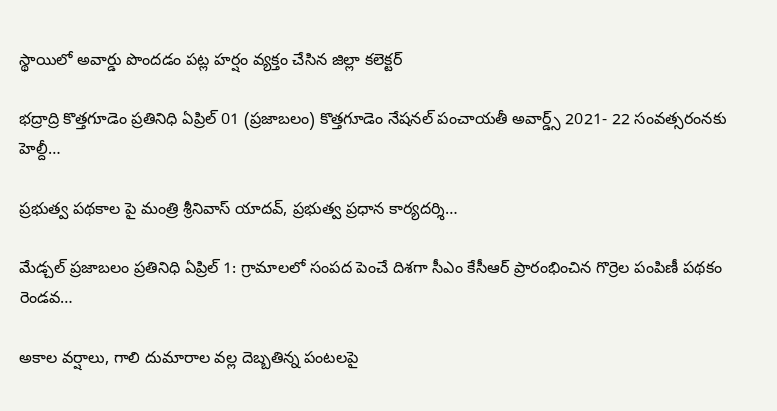స్థాయిలో అవార్డు పొందడం పట్ల హర్షం వ్యక్తం చేసిన జిల్లా కలెక్టర్

భద్రాద్రి కొత్తగూడెం ప్రతినిధి ఏప్రిల్ 01 (ప్రజాబలం) కొత్తగూడెం నేషనల్ పంచాయతీ అవార్డ్స్ 2021- 22 సంవత్సరంనకు హెల్దీ…

ప్రభుత్వ పథకాల పై మంత్రి శ్రీనివాస్ యాదవ్, ప్రభుత్వ ప్రధాన కార్యదర్శి…

మేడ్చల్ ప్రజాబలం ప్రతినిధి ఏప్రిల్ 1: గ్రామాలలో సంపద పెంచే దిశగా సీఎం కేసీఆర్ ప్రారంభించిన గొర్రెల పంపిణీ పథకం రెండవ…

అకాల వర్షాలు, గాలి దుమారాల వల్ల దెబ్బతిన్న పంటలపై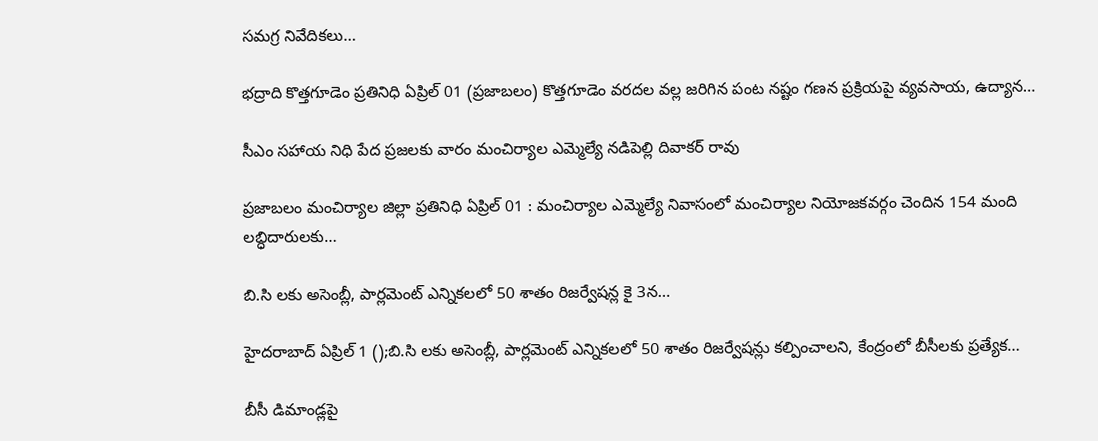సమగ్ర నివేదికలు…

భద్రాది కొత్తగూడెం ప్రతినిధి ఏప్రిల్ 01 (ప్రజాబలం) కొత్తగూడెం వరదల వల్ల జరిగిన పంట నష్టం గణన ప్రక్రియపై వ్యవసాయ, ఉద్యాన…

సీఎం సహాయ నిధి పేద ప్రజలకు వారం మంచిర్యాల ఎమ్మెల్యే నడిపెల్లి దివాకర్ రావు

ప్రజాబలం మంచిర్యాల జిల్లా ప్రతినిధి ఏప్రిల్ 01 : మంచిర్యాల ఎమ్మెల్యే నివాసంలో మంచిర్యాల నియోజకవర్గం చెందిన 154 మంది లబ్ధిదారులకు…

బి.సి లకు అసెంబ్లీ, పార్లమెంట్ ఎన్నికలలో 50 శాతం రిజర్వేషన్ల కై 3న…

హైదరాబాద్ ఏప్రిల్ 1 ();బి.సి లకు అసెంబ్లీ, పార్లమెంట్ ఎన్నికలలో 50 శాతం రిజర్వేషన్లు కల్పించాలని, కేంద్రంలో బీసీలకు ప్రత్యేక…

బీసీ డిమాండ్లపై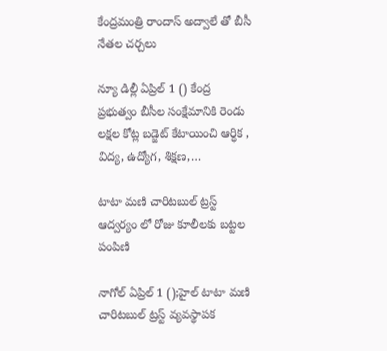కేంద్రమంత్రి రాందాస్ అద్వాలే తో బీసీ నేతల చర్చలు

న్యూ డిల్లీ ఏప్రిల్ 1 () కేంద్ర ప్రభుత్వం బీసీల సంక్షేమానికి రెండు లక్షల కోట్ల బడ్జెట్ కేటాయించి ఆర్ధిక , విద్య, ఉద్యోగ, శిక్షణ,…

టాటా మణి చారిటబుల్ ట్రస్ట్ ఆద్వర్యం లో రోజు కూలీలకు బట్టల పంపిణి

నాగోల్ ఏప్రిల్ 1 ();హైల్ టాటా మణి చారిటబుల్ ట్రస్ట్ వ్యవస్థాపక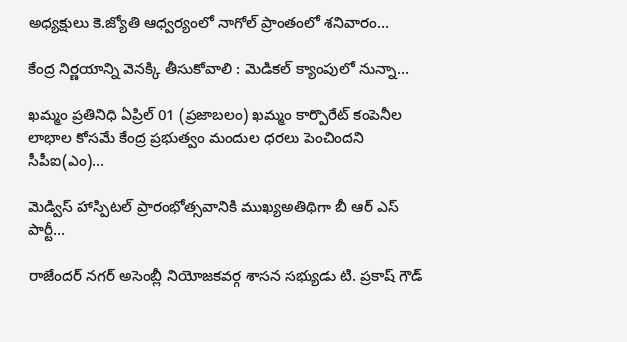అధ్యక్షులు కె.జ్యోతి ఆధ్వర్యంలో నాగోల్ ప్రాంతంలో శనివారం…

కేంద్ర నిర్ణయాన్ని వెనక్కి తీసుకోవాలి : మెడికల్ క్యాంపులో నున్నా…

ఖమ్మం ప్రతినిధి ఏప్రిల్ 01 (ప్రజాబలం) ఖమ్మం కార్పొరేట్‌ కంపెనీల లాభాల కోసమే కేంద్ర ప్రభుత్వం మందుల ధరలు పెంచిందని సీపీఐ(ఎం)…

మెడ్విస్ హాస్పిటల్ ప్రారంభోత్సవానికి ముఖ్యఅతిథిగా బీ ఆర్ ఎస్ పార్టీ…

రాజేందర్ నగర్ అసెంబ్లీ నియోజకవర్గ శాసన సభ్యుడు టి. ప్రకాష్ గౌడ్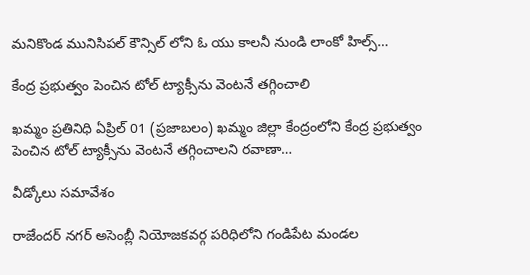మనికొండ మునిసిపల్ కౌన్సిల్ లోని ఓ యు కాలనీ నుండి లాంకో హిల్స్…

కేంద్ర ప్రభుత్వం పెంచిన టోల్ ట్యాక్సీను వెంటనే తగ్గించాలి

ఖమ్మం ప్రతినిధి ఏప్రిల్ 01 (ప్రజాబలం) ఖమ్మం జిల్లా కేంద్రంలోని కేంద్ర ప్రభుత్వం పెంచిన టోల్ ట్యాక్సీను వెంటనే తగ్గించాలని రవాణా…

వీడ్కోలు సమావేశం

రాజేందర్ నగర్ అసెంబ్లీ నియోజకవర్గ పరిధిలోని గండిపేట మండల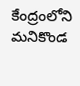కేంద్రంలోని మనికొండ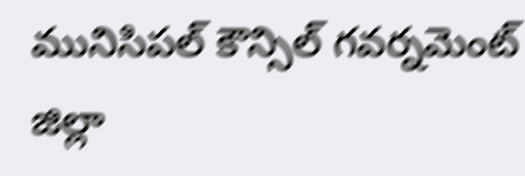మునిసిపల్ కౌన్సిల్ గవర్నమెంట్ జిల్లా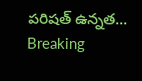పరిషత్ ఉన్నత…
Breaking